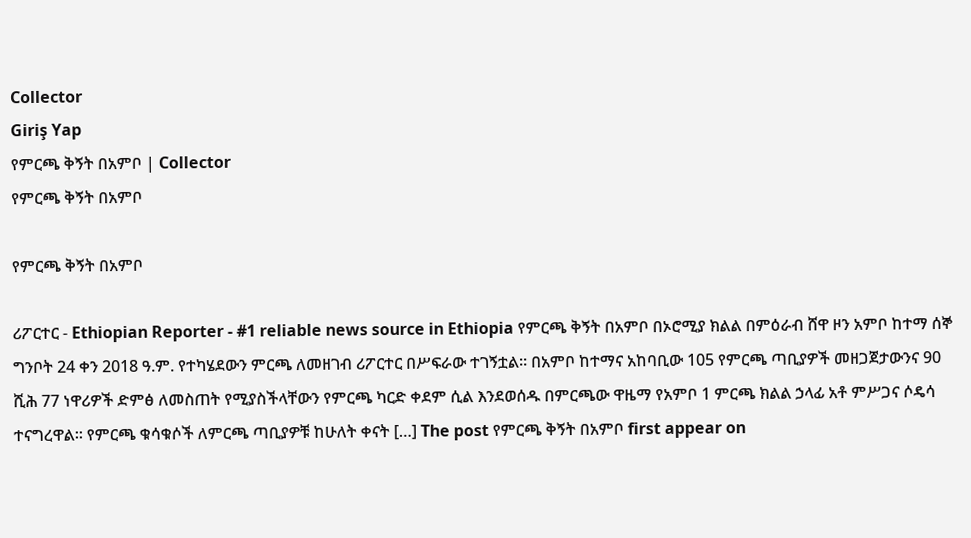Collector
Giriş Yap
የምርጫ ቅኝት በአምቦ | Collector
የምርጫ ቅኝት በአምቦ

የምርጫ ቅኝት በአምቦ

ሪፖርተር - Ethiopian Reporter - #1 reliable news source in Ethiopia የምርጫ ቅኝት በአምቦ በኦሮሚያ ክልል በምዕራብ ሸዋ ዞን አምቦ ከተማ ሰኞ ግንቦት 24 ቀን 2018 ዓ.ም. የተካሄደውን ምርጫ ለመዘገብ ሪፖርተር በሥፍራው ተገኝቷል። በአምቦ ከተማና አከባቢው 105 የምርጫ ጣቢያዎች መዘጋጀታውንና 90 ሺሕ 77 ነዋሪዎች ድምፅ ለመስጠት የሚያስችላቸውን የምርጫ ካርድ ቀደም ሲል እንደወሰዱ በምርጫው ዋዜማ የአምቦ 1 ምርጫ ክልል ኃላፊ አቶ ምሥጋና ሶዴሳ ተናግረዋል፡፡ የምርጫ ቁሳቁሶች ለምርጫ ጣቢያዎቹ ከሁለት ቀናት […] The post የምርጫ ቅኝት በአምቦ first appear on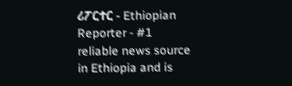ሪፖርተር - Ethiopian Reporter - #1 reliable news source in Ethiopia and is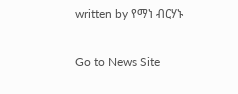written by የማነ ብርሃኑ

Go to News Site